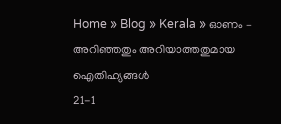Home » Blog » Kerala » ഓണം – അറിഞ്ഞതും അറിയാത്തതുമായ ഐതിഹ്യങ്ങള്‍
21-1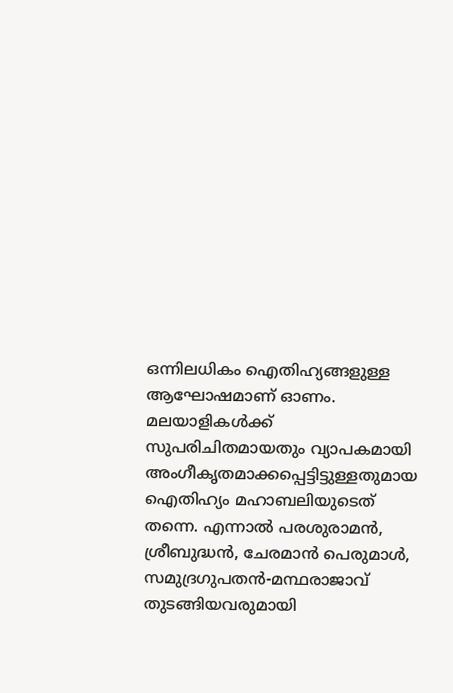ഒന്നിലധികം ഐതിഹ്യങ്ങളുള്ള ആഘോഷമാണ് ഓണം. മലയാളികള്‍ക്ക് സുപരിചിതമായതും വ്യാപകമായി അംഗീകൃതമാക്കപ്പെട്ടിട്ടുള്ളതുമായ ഐതിഹ്യം മഹാബലിയുടെത് തന്നെ. എന്നാല്‍ പരശുരാമന്‍, ശ്രീബുദ്ധന്‍, ചേരമാന്‍ പെരുമാള്‍, സമുദ്രഗുപതന്‍-മന്ഥരാജാവ് തുടങ്ങിയവരുമായി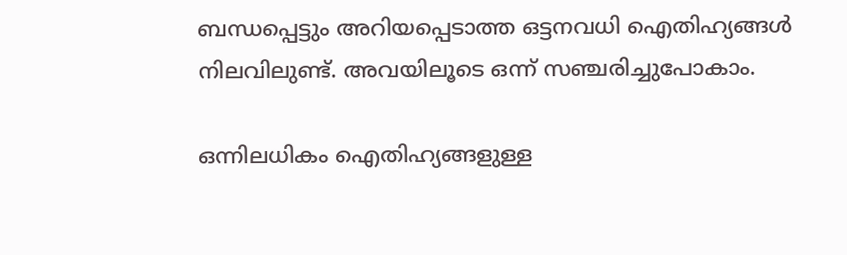ബന്ധപ്പെട്ടും അറിയപ്പെടാത്ത ഒട്ടനവധി ഐതിഹ്യങ്ങള്‍ നിലവിലുണ്ട്. അവയിലൂടെ ഒന്ന് സഞ്ചരിച്ചുപോകാം.

ഒന്നിലധികം ഐതിഹ്യങ്ങളുള്ള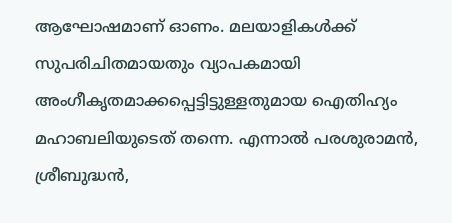ആഘോഷമാണ് ഓണം. മലയാളികള്‍ക്ക് സുപരിചിതമായതും വ്യാപകമായി അംഗീകൃതമാക്കപ്പെട്ടിട്ടുള്ളതുമായ ഐതിഹ്യം മഹാബലിയുടെത് തന്നെ. എന്നാല്‍ പരശുരാമന്‍, ശ്രീബുദ്ധന്‍,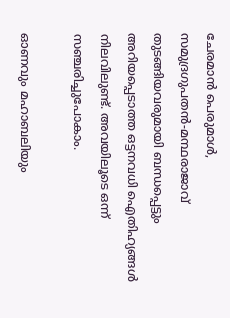ചേരമാന്‍ പെരുമാള്‍, സമുദ്രഗുപതന്‍-മന്ഥരാജാവ് തുടങ്ങിയവരുമായി ബന്ധപ്പെട്ടും അറിയപ്പെടാത്ത ഒട്ടനവധി ഐതിഹ്യങ്ങള്‍ നിലവിലുണ്ട്. അവയിലൂടെ ഒന്ന് സഞ്ചരിച്ചുപോകാം.

ഓണവും മഹാബലിയും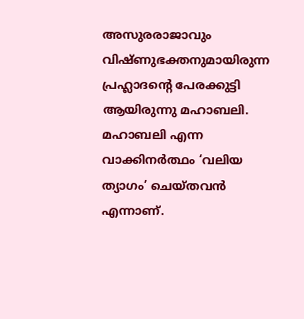അസുരരാജാവും വിഷ്ണുഭക്തനുമായിരുന്ന പ്രഹ്ലാദന്റെ പേരക്കുട്ടി ആയിരുന്നു മഹാബലി. മഹാബലി എന്ന വാക്കിനര്‍ത്ഥം ‘വലിയ ത്യാഗം’ ചെയ്തവന്‍ എന്നാണ്.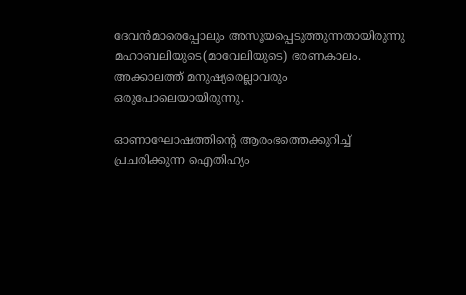ദേവന്‍മാരെപ്പോലും അസൂയപ്പെടുത്തുന്നതായിരുന്നു മഹാബലിയുടെ(മാവേലിയുടെ) ഭരണകാലം. അക്കാലത്ത് മനുഷ്യരെല്ലാവരും ഒരുപോലെയായിരുന്നു.

ഓണാഘോഷത്തിന്റെ ആരംഭത്തെക്കുറിച്ച് പ്രചരിക്കുന്ന ഐതിഹ്യം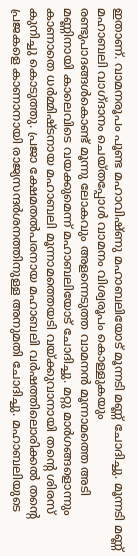ഇതാണ്. വാമനരൂപം പൂണ്ട മഹാവിഷ്ണു മഹാബലിയോട് മൂന്നടി മണ്ണ് ചോദിച്ചു. മൂന്നടി മണ്ണ് മഹാബലി വാഗ്ദാനം ചെയ്തപ്പോള്‍ വാമനം വിശ്വരൂപം കൊള്ളുകയും രണ്ടുപാദങ്ങള്‍കൊണ്ട് മൂന്നു ലോകവും അളന്നെടുത്ത വാമനന്‍ മൂന്നാമത്തെ അടി മണ്ണിനായി കാലെവിടെ വയക്കുമെന്ന് മഹാബലിയോട് ചോദിച്ചു. മറ്റു മാര്‍ഗങ്ങളൊന്നും കാണാതെ ധര്‍മ്മിഷ്ടനായ മഹാബലി മൂന്നാമത്തെയടി വയ്ക്കുവാനായി തന്റെ ശിരസ് കുനിച്ചു കൊടുത്തു. പ്രജാ ക്ഷേമതല്‍പരനായ മഹാബലി വര്‍ഷത്തിലൊരിക്കല്‍ തന്റെ പ്രജകളെ കാണാനായി രാജ്യസന്ദര്‍ശനത്തിനുള്ള അനുമതി ചോദിച്ചു. മഹാബലിയുടെ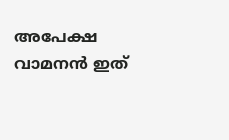അപേക്ഷ വാമനന്‍ ഇത്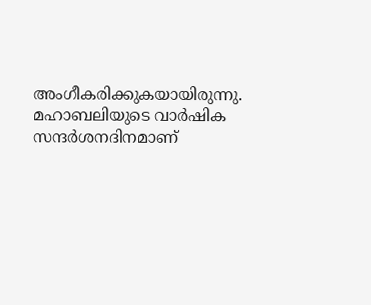അംഗീകരിക്കുകയായിരുന്നു. മഹാബലിയുടെ വാര്‍ഷിക സന്ദര്‍ശനദിനമാണ്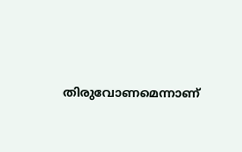തിരുവോണമെന്നാണ്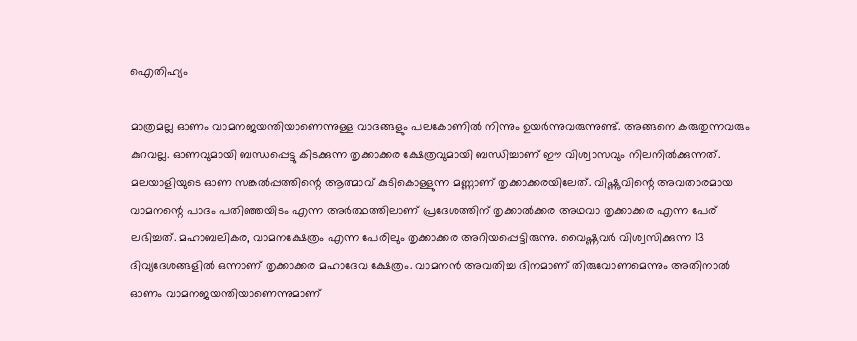ഐതിഹ്യം

മാത്രമല്ല ഓണം വാമനജയന്തിയാണെന്നുള്ള വാദങ്ങളും പലകോണില്‍ നിന്നും ഉയര്‍ന്നുവരുന്നുണ്ട്. അങ്ങനെ കരുതുന്നവരും കുറവല്ല. ഓണവുമായി ബന്ധപ്പെട്ടു കിടക്കുന്ന തൃക്കാക്കര ക്ഷേത്രവുമായി ബന്ധിച്ചാണ് ഈ വിശ്വാസവും നിലനില്‍ക്കുന്നത്. മലയാളിയുടെ ഓണ സങ്കല്‍പ്പത്തിന്റെ ആത്മാവ് കുടികൊള്ളുന്ന മണ്ണാണ് തൃക്കാക്കരയിലേത്. വിഷ്ണുവിന്റെ അവതാരമായ വാമനന്റെ പാദം പതിഞ്ഞയിടം എന്ന അര്‍ത്ഥത്തിലാണ് പ്രദേശത്തിന് തൃക്കാല്‍ക്കര അഥവാ തൃക്കാക്കര എന്ന പേര് ലഭിച്ചത്. മഹാബലികര, വാമനക്ഷേത്രം എന്ന പേരിലും തൃക്കാക്കര അറിയപ്പെട്ടിരുന്നു. വൈഷ്ണവര്‍ വിശ്വസിക്കുന്ന 13 ദിവ്യദേശങ്ങളില്‍ ഒന്നാണ് തൃക്കാക്കര മഹാദേവ ക്ഷേത്രം. വാമനന്‍ അവതിച്ച ദിനമാണ് തിരുവോണമെന്നും അതിനാല്‍ ഓണം വാമനജയന്തിയാണെന്നുമാണ്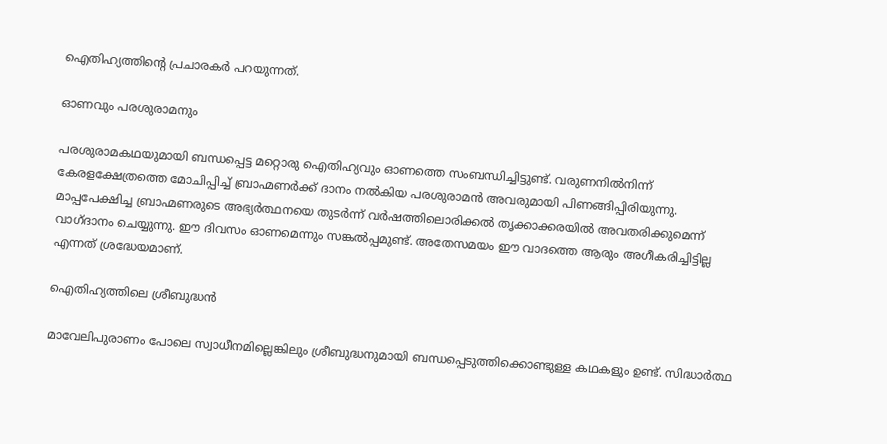ഐതിഹ്യത്തിന്റെ പ്രചാരകര്‍ പറയുന്നത്.

ഓണവും പരശുരാമനും

പരശുരാമകഥയുമായി ബന്ധപ്പെട്ട മറ്റൊരു ഐതിഹ്യവും ഓണത്തെ സംബന്ധിച്ചിട്ടുണ്ട്. വരുണനില്‍നിന്ന് കേരളക്ഷേത്രത്തെ മോചിപ്പിച്ച് ബ്രാഹ്മണര്‍ക്ക് ദാനം നല്‍കിയ പരശുരാമന്‍ അവരുമായി പിണങ്ങിപ്പിരിയുന്നു. മാപ്പപേക്ഷിച്ച ബ്രാഹ്മണരുടെ അഭ്യര്‍ത്ഥനയെ തുടര്‍ന്ന് വര്‍ഷത്തിലൊരിക്കല്‍ തൃക്കാക്കരയില്‍ അവതരിക്കുമെന്ന് വാഗ്ദാനം ചെയ്യുന്നു. ഈ ദിവസം ഓണമെന്നും സങ്കല്‍പ്പമുണ്ട്. അതേസമയം ഈ വാദത്തെ ആരും അഗീകരിച്ചിട്ടില്ല എന്നത് ശ്രദ്ധേയമാണ്.

ഐതിഹ്യത്തിലെ ശ്രീബുദ്ധന്‍

മാവേലിപുരാണം പോലെ സ്വാധീനമില്ലെങ്കിലും ശ്രീബുദ്ധനുമായി ബന്ധപ്പെടുത്തിക്കൊണ്ടുള്ള കഥകളും ഉണ്ട്. സിദ്ധാര്‍ത്ഥ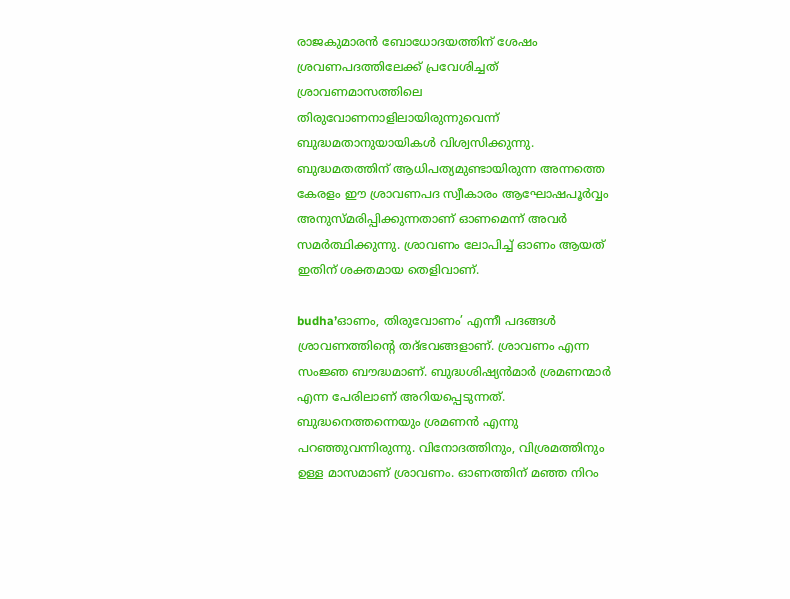രാജകുമാരന്‍ ബോധോദയത്തിന് ശേഷം ശ്രവണപദത്തിലേക്ക് പ്രവേശിച്ചത് ശ്രാവണമാസത്തിലെ തിരുവോണനാളിലായിരുന്നുവെന്ന് ബുദ്ധമതാനുയായികള്‍ വിശ്വസിക്കുന്നു. ബുദ്ധമതത്തിന് ആധിപത്യമുണ്ടായിരുന്ന അന്നത്തെ കേരളം ഈ ശ്രാവണപദ സ്വീകാരം ആഘോഷപൂര്‍വ്വം അനുസ്മരിപ്പിക്കുന്നതാണ് ഓണമെന്ന് അവര്‍ സമര്‍ത്ഥിക്കുന്നു. ശ്രാവണം ലോപിച്ച് ഓണം ആയത് ഇതിന് ശക്തമായ തെളിവാണ്.

budha’ഓണം, തിരുവോണം’ എന്നീ പദങ്ങള്‍ ശ്രാവണത്തിന്റെ തദ്ഭവങ്ങളാണ്. ശ്രാവണം എന്ന സംജ്ഞ ബൗദ്ധമാണ്. ബുദ്ധശിഷ്യന്‍മാര്‍ ശ്രമണന്മാര്‍ എന്ന പേരിലാണ് അറിയപ്പെടുന്നത്. ബുദ്ധനെത്തന്നെയും ശ്രമണന്‍ എന്നു പറഞ്ഞുവന്നിരുന്നു. വിനോദത്തിനും, വിശ്രമത്തിനും ഉള്ള മാസമാണ് ശ്രാവണം. ഓണത്തിന് മഞ്ഞ നിറം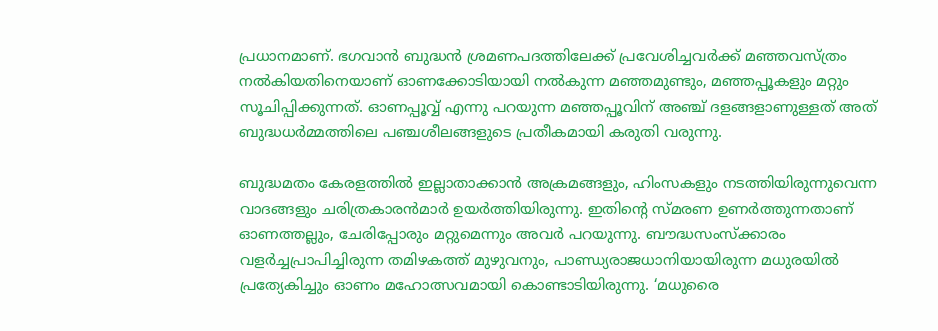പ്രധാനമാണ്. ഭഗവാന്‍ ബുദ്ധന്‍ ശ്രമണപദത്തിലേക്ക് പ്രവേശിച്ചവര്‍ക്ക് മഞ്ഞവസ്ത്രം നല്‍കിയതിനെയാണ് ഓണക്കോടിയായി നല്‍കുന്ന മഞ്ഞമുണ്ടും, മഞ്ഞപ്പൂകളും മറ്റും സൂചിപ്പിക്കുന്നത്. ഓണപ്പൂവ്വ് എന്നു പറയുന്ന മഞ്ഞപ്പൂവിന് അഞ്ച് ദളങ്ങളാണുള്ളത് അത് ബുദ്ധധര്‍മ്മത്തിലെ പഞ്ചശീലങ്ങളുടെ പ്രതീകമായി കരുതി വരുന്നു.

ബുദ്ധമതം കേരളത്തില്‍ ഇല്ലാതാക്കാന്‍ അക്രമങ്ങളും, ഹിംസകളും നടത്തിയിരുന്നുവെന്ന വാദങ്ങളും ചരിത്രകാരന്‍മാര്‍ ഉയര്‍ത്തിയിരുന്നു. ഇതിന്റെ സ്മരണ ഉണര്‍ത്തുന്നതാണ് ഓണത്തല്ലും, ചേരിപ്പോരും മറ്റുമെന്നും അവര്‍ പറയുന്നു. ബൗദ്ധസംസ്‌ക്കാരം വളര്‍ച്ചപ്രാപിച്ചിരുന്ന തമിഴകത്ത് മുഴുവനും, പാണ്ഡ്യരാജധാനിയായിരുന്ന മധുരയില്‍ പ്രത്യേകിച്ചും ഓണം മഹോത്സവമായി കൊണ്ടാടിയിരുന്നു. ‘മധുരൈ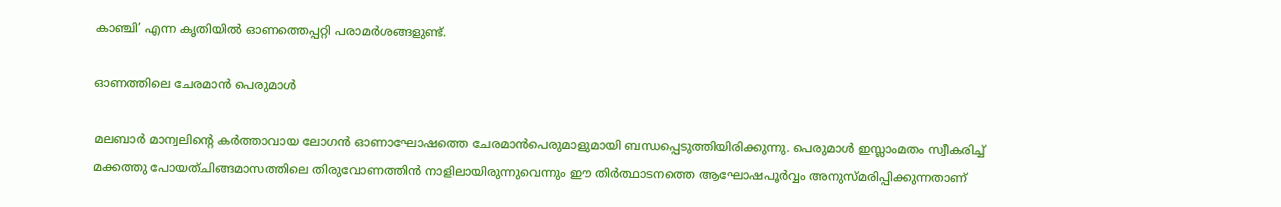കാഞ്ചി’ എന്ന കൃതിയില്‍ ഓണത്തെപ്പറ്റി പരാമര്‍ശങ്ങളുണ്ട്.

ഓണത്തിലെ ചേരമാന്‍ പെരുമാള്‍

മലബാര്‍ മാന്വലിന്റെ കര്‍ത്താവായ ലോഗന്‍ ഓണാഘോഷത്തെ ചേരമാന്‍പെരുമാളുമായി ബന്ധപ്പെടുത്തിയിരിക്കുന്നു. പെരുമാള്‍ ഇസ്ലാംമതം സ്വീകരിച്ച് മക്കത്തു പോയത്ചിങ്ങമാസത്തിലെ തിരുവോണത്തിന്‍ നാളിലായിരുന്നുവെന്നും ഈ തിര്‍ത്ഥാടനത്തെ ആഘോഷപൂര്‍വ്വം അനുസ്മരിപ്പിക്കുന്നതാണ്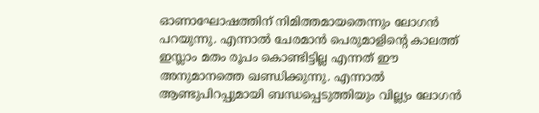ഓണാഘോഷത്തിന് നിമിത്തമായതെന്നും ലോഗന്‍ പറയുന്നു. എന്നാല്‍ ചേരമാന്‍ പെരുമാളിന്റെ കാലത്ത് ഇസ്ലാം മതം രൂപം കൊണ്ടിട്ടില്ല എന്നത് ഈ അനുമാനത്തെ ഖണ്ഡിക്കുന്നു. എന്നാല്‍ ആണ്ടുപിറപ്പുമായി ബന്ധപ്പെടുത്തിയും വില്ല്യം ലോഗന്‍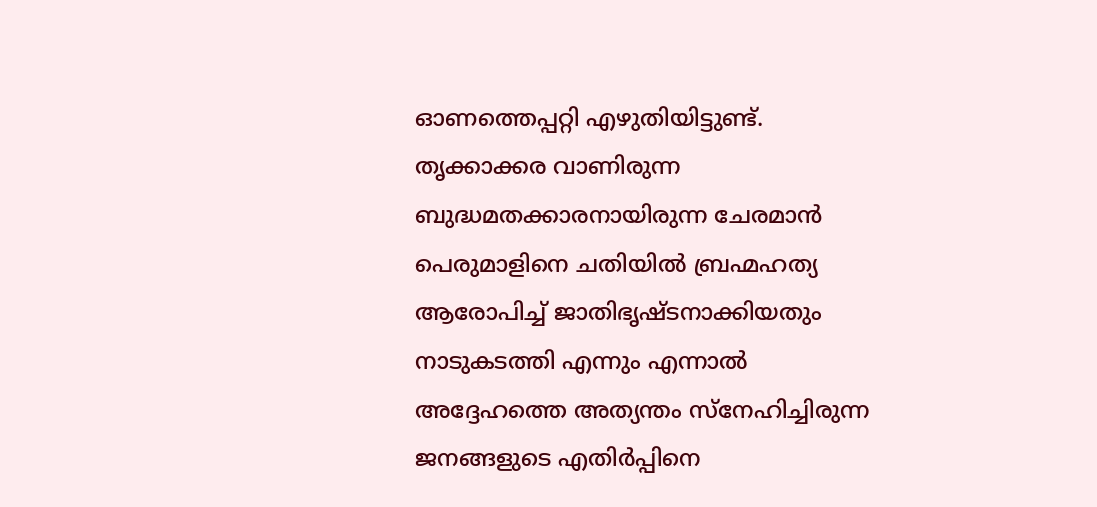ഓണത്തെപ്പറ്റി എഴുതിയിട്ടുണ്ട്. തൃക്കാക്കര വാണിരുന്ന ബുദ്ധമതക്കാരനായിരുന്ന ചേരമാന്‍ പെരുമാളിനെ ചതിയില്‍ ബ്രഹ്മഹത്യ ആരോപിച്ച് ജാതിഭൃഷ്ടനാക്കിയതും നാടുകടത്തി എന്നും എന്നാല്‍ അദ്ദേഹത്തെ അത്യന്തം സ്‌നേഹിച്ചിരുന്ന ജനങ്ങളുടെ എതിര്‍പ്പിനെ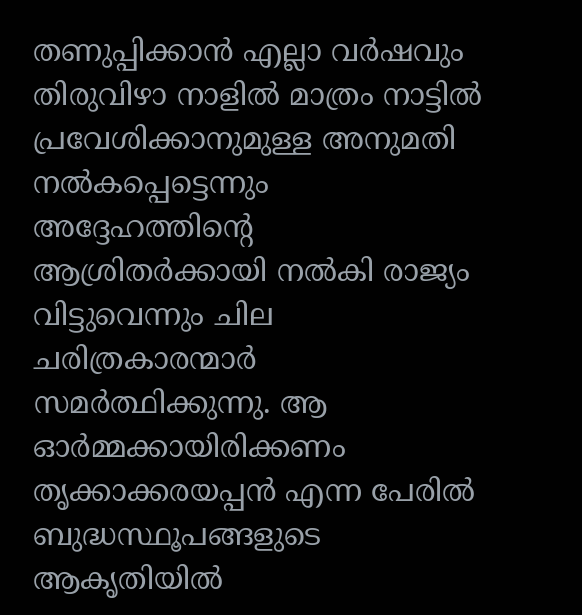തണുപ്പിക്കാന്‍ എല്ലാ വര്‍ഷവും തിരുവിഴാ നാളില്‍ മാത്രം നാട്ടില്‍ പ്രവേശിക്കാനുമുള്ള അനുമതി നല്‍കപ്പെട്ടെന്നും അദ്ദേഹത്തിന്റെ ആശ്രിതര്‍ക്കായി നല്‍കി രാജ്യം വിട്ടുവെന്നും ചില ചരിത്രകാരന്മാര്‍ സമര്‍ത്ഥിക്കുന്നു. ആ ഓര്‍മ്മക്കായിരിക്കണം തൃക്കാക്കരയപ്പന്‍ എന്ന പേരില്‍ ബുദ്ധസ്ഥൂപങ്ങളുടെ ആകൃതിയില്‍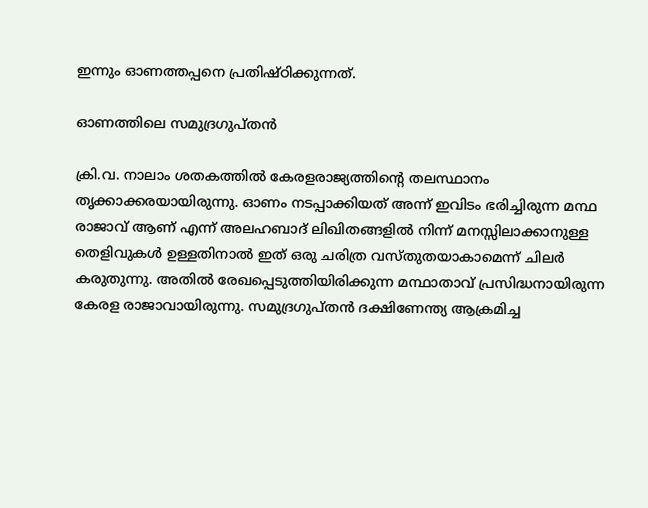ഇന്നും ഓണത്തപ്പനെ പ്രതിഷ്ഠിക്കുന്നത്.

ഓണത്തിലെ സമുദ്രഗുപ്തന്‍

ക്രി.വ. നാലാം ശതകത്തില്‍ കേരളരാജ്യത്തിന്റെ തലസ്ഥാനം തൃക്കാക്കരയായിരുന്നു. ഓണം നടപ്പാക്കിയത് അന്ന് ഇവിടം ഭരിച്ചിരുന്ന മന്ഥ രാജാവ് ആണ് എന്ന് അലഹബാദ് ലിഖിതങ്ങളില്‍ നിന്ന് മനസ്സിലാക്കാനുള്ള തെളിവുകള്‍ ഉള്ളതിനാല്‍ ഇത് ഒരു ചരിത്ര വസ്തുതയാകാമെന്ന് ചിലര്‍ കരുതുന്നു. അതില്‍ രേഖപ്പെടുത്തിയിരിക്കുന്ന മന്ഥാതാവ് പ്രസിദ്ധനായിരുന്ന കേരള രാജാവായിരുന്നു. സമുദ്രഗുപ്തന്‍ ദക്ഷിണേന്ത്യ ആക്രമിച്ച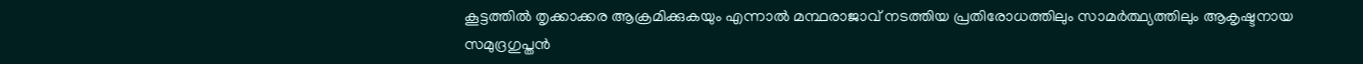കൂട്ടത്തില്‍ തൃക്കാക്കര ആക്രമിക്കുകയും എന്നാല്‍ മന്ഥരാജാവ് നടത്തിയ പ്രതിരോധത്തിലും സാമര്‍ത്ഥ്യത്തിലും ആകൃഷ്ടനായ സമുദ്രഗുപ്തന്‍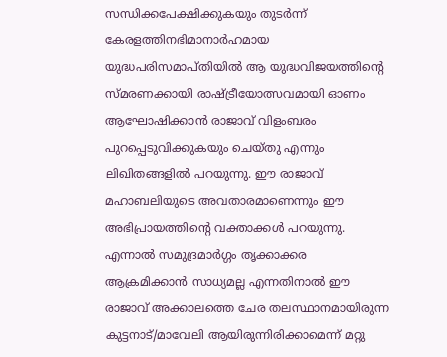സന്ധിക്കപേക്ഷിക്കുകയും തുടര്‍ന്ന് കേരളത്തിനഭിമാനാര്‍ഹമായ യുദ്ധപരിസമാപ്തിയില്‍ ആ യുദ്ധവിജയത്തിന്റെ സ്മരണക്കായി രാഷ്ട്രീയോത്സവമായി ഓണം ആഘോഷിക്കാന്‍ രാജാവ് വിളംബരം പുറപ്പെടുവിക്കുകയും ചെയ്തു എന്നും ലിഖിതങ്ങളില്‍ പറയുന്നു. ഈ രാജാവ് മഹാബലിയുടെ അവതാരമാണെന്നും ഈ അഭിപ്രായത്തിന്റെ വക്താക്കള്‍ പറയുന്നു. എന്നാല്‍ സമുദ്രമാര്‍ഗ്ഗം തൃക്കാക്കര ആക്രമിക്കാന്‍ സാധ്യമല്ല എന്നതിനാല്‍ ഈ രാജാവ് അക്കാലത്തെ ചേര തലസ്ഥാനമായിരുന്ന കുട്ടനാട്/മാവേലി ആയിരുന്നിരിക്കാമെന്ന് മറ്റു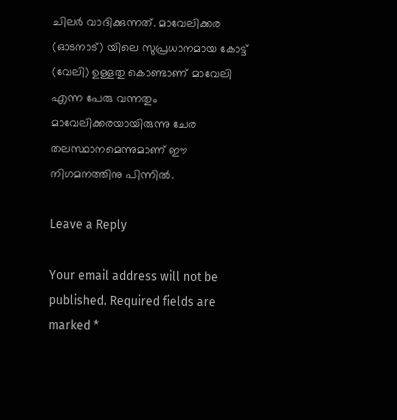ചിലര്‍ വാദിക്കുന്നത്. മാവേലിക്കര (ഓടനാട്) യിലെ സുപ്രധാനമായ കോട്ട് (വേലി) ഉള്ളതു കൊണ്ടാണ് മാവേലി എന്ന പേരു വന്നതും മാവേലിക്കരയായിരുന്നു ചേര തലസ്ഥാനമെന്നുമാണ് ഈ നിഗമനത്തിനു പിന്നില്‍.

Leave a Reply

Your email address will not be published. Required fields are marked *